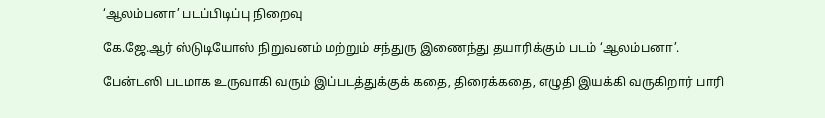‘ஆலம்பனா’ படப்பிடிப்பு நிறைவு

கே.ஜே.ஆர் ஸ்டுடியோஸ் நிறுவனம் மற்றும் சந்துரு இணைந்து தயாரிக்கும் படம் ‘ஆலம்பனா’.

பேன்டஸி படமாக உருவாகி வரும் இப்படத்துக்குக் கதை, திரைக்கதை, எழுதி இயக்கி வருகிறார் பாரி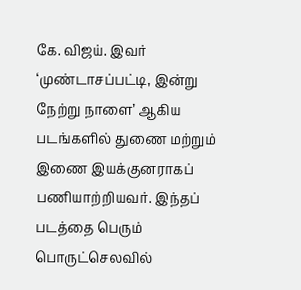கே. விஜய். இவர் ‘முண்டாசப்பட்டி, இன்று நேற்று நாளை’ ஆகிய படங்களில் துணை மற்றும் இணை இயக்குனராகப் பணியாற்றியவர். இந்தப் படத்தை பெரும் பொருட்செலவில்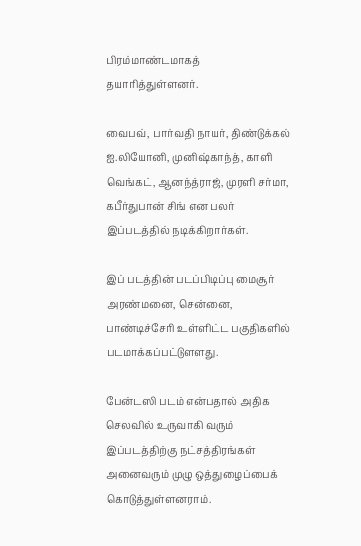பிரம்மாண்டமாகத் தயாரித்துள்ளனர்.

வைபவ், பார்வதி நாயர், திண்டுக்கல் ஐ.லியோனி, முனிஷ்காந்த், காளி வெங்கட், ஆனந்த்ராஜ், முரளி சர்மா, கபீர்துபான் சிங் என பலர் இப்படத்தில் நடிக்கிறார்கள்.

இப் படத்தின் படப்பிடிப்பு மைசூர் அரண்மனை, சென்னை, பாண்டிச்சேரி உள்ளிட்ட பகுதிகளில் படமாக்கப்பட்டுளளது.

பேன்டஸி படம் என்பதால் அதிக செலவில் உருவாகி வரும் இப்படத்திற்கு நட்சத்திரங்கள் அனைவரும் முழு ஒத்துழைப்பைக் கொடுத்துள்ளனராம்.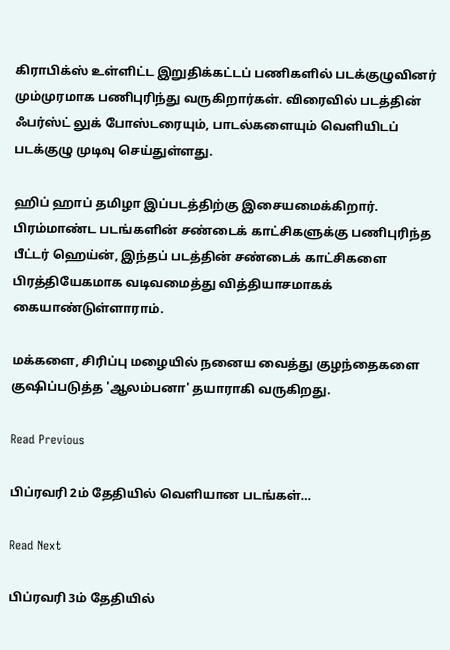கிராபிக்ஸ் உள்ளிட்ட இறுதிக்கட்டப் பணிகளில் படக்குழுவினர் மும்முரமாக பணிபுரிந்து வருகிறார்கள். விரைவில் படத்தின் ஃபர்ஸ்ட் லுக் போஸ்டரையும், பாடல்களையும் வெளியிடப் படக்குழு முடிவு செய்துள்ளது.

ஹிப் ஹாப் தமிழா இப்படத்திற்கு இசையமைக்கிறார். பிரம்மாண்ட படங்களின் சண்டைக் காட்சிகளுக்கு பணிபுரிந்த பீட்டர் ஹெய்ன், இந்தப் படத்தின் சண்டைக் காட்சிகளை பிரத்தியேகமாக வடிவமைத்து வித்தியாசமாகக் கையாண்டுள்ளாராம்.

மக்களை, சிரிப்பு மழையில் நனைய வைத்து குழந்தைகளை குஷிப்படுத்த 'ஆலம்பனா' தயாராகி வருகிறது.

Read Previous

பிப்ரவரி 2ம் தேதியில் வெளியான படங்கள்…

Read Next

பிப்ரவரி 3ம் தேதியில்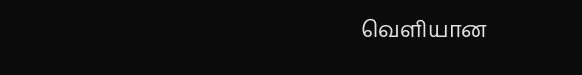வெளியான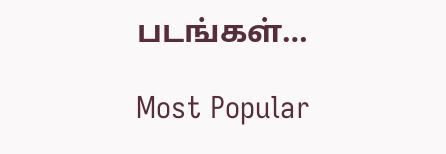படங்கள்…

Most Popular